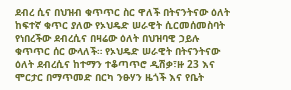ደብረ ሲና በህዝብ ቁጥጥር ስር ዋለች በትናንትናው ዕለት ከፍተኛ ቁጥር ያለው የኦህዴድ ሠራዊት ሲርመሰመስባት የነበረችው ደብረሲና በዛሬው ዕለት በህዝባዊ ኃይሉ ቁጥጥር ሰር ውላለች። የኦህዴድ ሠራዊት በትናንትናው ዕለት ደብረሲና ከተማን ተቆጣጥሮ ዲሽቃ፣ዙ 23 እና ሞርታር በማጥመድ በርካ ንፁሃን ዜጎች እና የቤት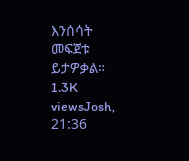እንሰሳት መፍጀቱ ይታዎቃል። 1.3K viewsJosh, 21:36